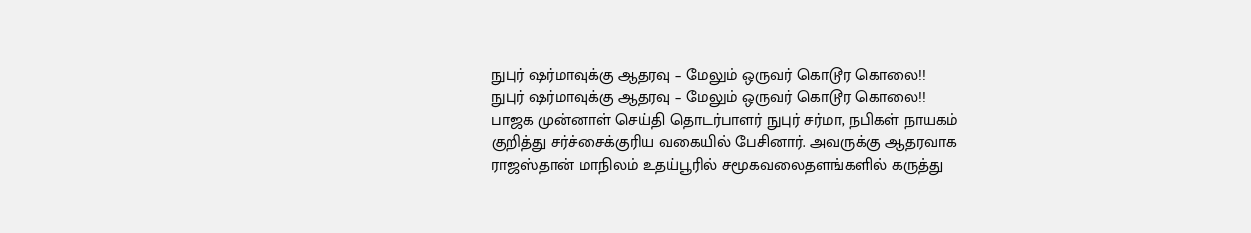நுபுர் ஷர்மாவுக்கு ஆதரவு – மேலும் ஒருவர் கொடூர கொலை!!
நுபுர் ஷர்மாவுக்கு ஆதரவு – மேலும் ஒருவர் கொடூர கொலை!!
பாஜக முன்னாள் செய்தி தொடர்பாளர் நுபுர் சர்மா, நபிகள் நாயகம் குறித்து சர்ச்சைக்குரிய வகையில் பேசினார். அவருக்கு ஆதரவாக ராஜஸ்தான் மாநிலம் உதய்பூரில் சமூகவலைதளங்களில் கருத்து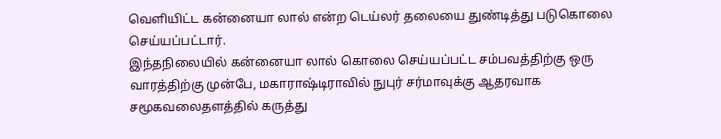வெளியிட்ட கன்னையா லால் என்ற டெய்லர் தலையை துண்டித்து படுகொலை செய்யப்பட்டார்.
இந்தநிலையில் கன்னையா லால் கொலை செய்யப்பட்ட சம்பவத்திற்கு ஒரு வாரத்திற்கு முன்பே, மகாராஷ்டிராவில் நுபுர் சர்மாவுக்கு ஆதரவாக சமூகவலைதளத்தில் கருத்து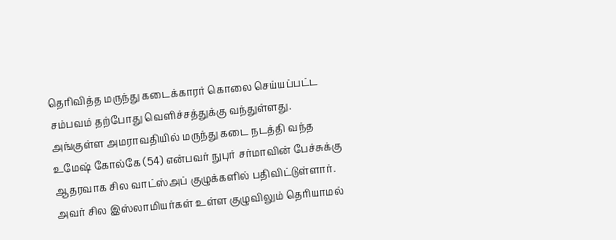தெரிவித்த மருந்து கடைக்காரர் கொலை செய்யப்பட்ட சம்பவம் தற்போது வெளிச்சத்துக்கு வந்துள்ளது.
அங்குள்ள அமராவதியில் மருந்து கடை நடத்தி வந்த உமேஷ் கோல்கே (54) என்பவர் நுபுர் சர்மாவின் பேச்சுக்கு ஆதரவாக சில வாட்ஸ்அப் குழுக்களில் பதிவிட்டுள்ளார். அவர் சில இஸ்லாமியர்கள் உள்ள குழுவிலும் தெரியாமல்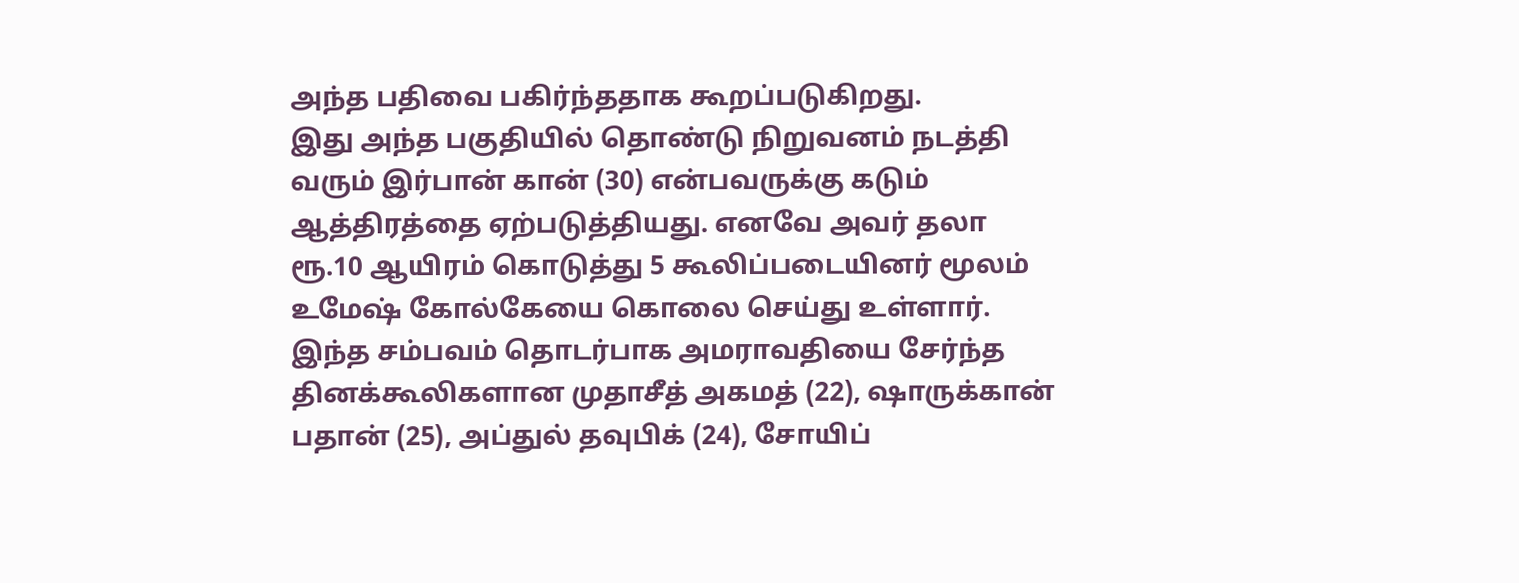அந்த பதிவை பகிர்ந்ததாக கூறப்படுகிறது.
இது அந்த பகுதியில் தொண்டு நிறுவனம் நடத்தி வரும் இர்பான் கான் (30) என்பவருக்கு கடும் ஆத்திரத்தை ஏற்படுத்தியது. எனவே அவர் தலா ரூ.10 ஆயிரம் கொடுத்து 5 கூலிப்படையினர் மூலம் உமேஷ் கோல்கேயை கொலை செய்து உள்ளார்.
இந்த சம்பவம் தொடர்பாக அமராவதியை சேர்ந்த தினக்கூலிகளான முதாசீத் அகமத் (22), ஷாருக்கான் பதான் (25), அப்துல் தவுபிக் (24), சோயிப்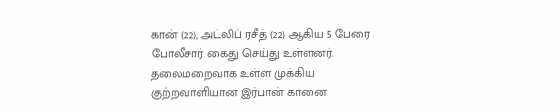கான் (22), அட்லிப் ரசீத் (22) ஆகிய 5 பேரை போலீசார் கைது செய்து உள்ளனர். தலைமறைவாக உள்ள முக்கிய குற்றவாளியான இர்பான் கானை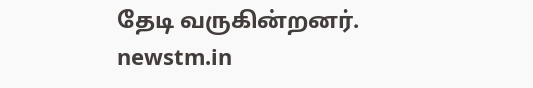தேடி வருகின்றனர்.
newstm.in